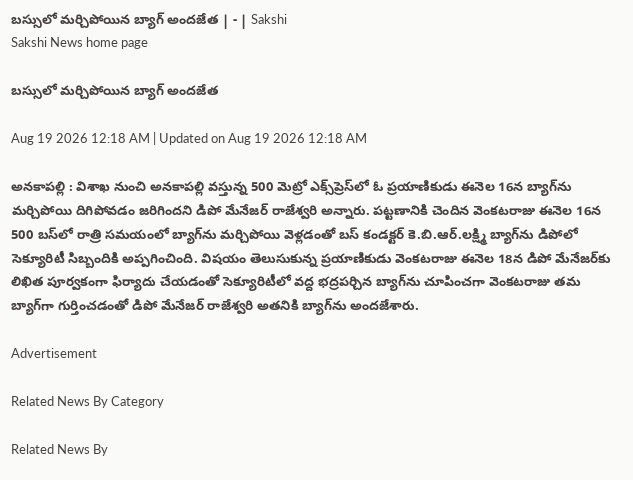బస్సులో మర్చిపోయిన బ్యాగ్‌ అందజేత | - | Sakshi
Sakshi News home page

బస్సులో మర్చిపోయిన బ్యాగ్‌ అందజేత

Aug 19 2026 12:18 AM | Updated on Aug 19 2026 12:18 AM

అనకాపల్లి : విశాఖ నుంచి అనకాపల్లి వస్తున్న 500 మెట్రో ఎక్స్‌ప్రెస్‌లో ఓ ప్రయాణికుడు ఈనెల 16న బ్యాగ్‌ను మర్చిపోయి దిగిపోవడం జరిగిందని డిపో మేనేజర్‌ రాజేశ్వరి అన్నారు. పట్టణానికి చెందిన వెంకటరాజు ఈనెల 16న 500 బస్‌లో రాత్రి సమయంలో బ్యాగ్‌ను మర్చిపోయి వెళ్లడంతో బస్‌ కండక్టర్‌ కె.బి.ఆర్‌.లక్ష్మి బ్యాగ్‌ను డిపోలో సెక్యూరిటీ సిబ్బందికి అప్పగించింది. విషయం తెలుసుకున్న ప్రయాణికుడు వెంకటరాజు ఈనెల 18న డిపో మేనేజర్‌కు లిఖిత పూర్వకంగా ఫిర్యాదు చేయడంతో సెక్యూరిటీలో వద్ద భద్రపర్చిన బ్యాగ్‌ను చూపించగా వెంకటరాజు తమ బ్యాగ్‌గా గుర్తించడంతో డిపో మేనేజర్‌ రాజేశ్వరి అతనికి బ్యాగ్‌ను అందజేశారు.

Advertisement

Related News By Category

Related News By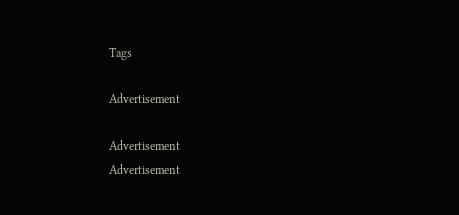Tags

Advertisement

Advertisement
Advertisement